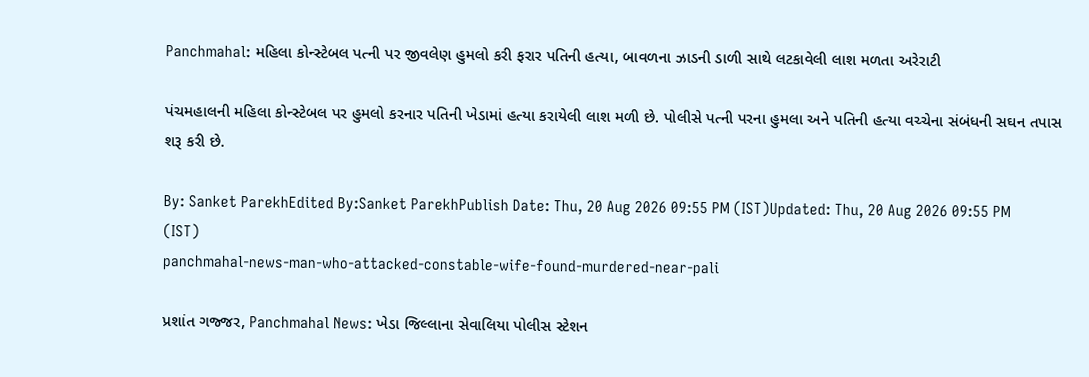Panchmahal: મહિલા કોન્સ્ટેબલ પત્ની પર જીવલેણ હુમલો કરી ફરાર પતિની હત્યા, બાવળના ઝાડની ડાળી સાથે લટકાવેલી લાશ મળતા અરેરાટી

પંચમહાલની મહિલા કોન્સ્ટેબલ પર હુમલો કરનાર પતિની ખેડામાં હત્યા કરાયેલી લાશ મળી છે. પોલીસે પત્ની પરના હુમલા અને પતિની હત્યા વચ્ચેના સંબંધની સઘન તપાસ શરૂ કરી છે.

By: Sanket ParekhEdited By:Sanket ParekhPublish Date: Thu, 20 Aug 2026 09:55 PM (IST)Updated: Thu, 20 Aug 2026 09:55 PM (IST)
panchmahal-news-man-who-attacked-constable-wife-found-murdered-near-pali

પ્રશાંત ગજ્જર, Panchmahal News: ખેડા જિલ્લાના સેવાલિયા પોલીસ સ્ટેશન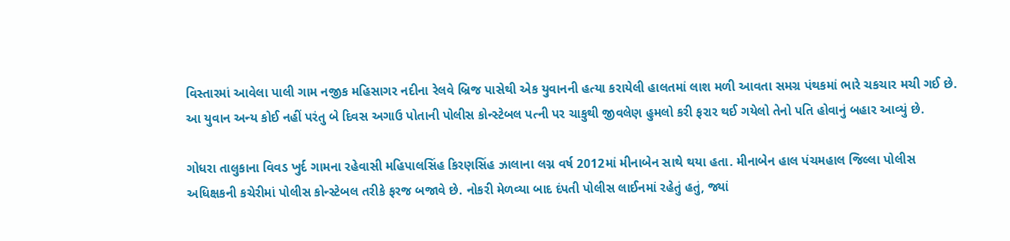વિસ્તારમાં આવેલા પાલી ગામ નજીક મહિસાગર નદીના રેલવે બ્રિજ પાસેથી એક યુવાનની હત્યા કરાયેલી હાલતમાં લાશ મળી આવતા સમગ્ર પંથકમાં ભારે ચકચાર મચી ગઈ છે. આ યુવાન અન્ય કોઈ નહીં પરંતુ બે દિવસ અગાઉ પોતાની પોલીસ કોન્સ્ટેબલ પત્ની પર ચાકુથી જીવલેણ હુમલો કરી ફરાર થઈ ગયેલો તેનો પતિ હોવાનું બહાર આવ્યું છે.

ગોધરા તાલુકાના વિવડ ખુર્દ ગામના રહેવાસી મહિપાલસિંહ કિરણસિંહ ઝાલાના લગ્ન વર્ષ 2012માં મીનાબેન સાથે થયા હતા. મીનાબેન હાલ પંચમહાલ જિલ્લા પોલીસ અધિક્ષકની કચેરીમાં પોલીસ કોન્સ્ટેબલ તરીકે ફરજ બજાવે છે. નોકરી મેળવ્યા બાદ દંપતી પોલીસ લાઈનમાં રહેતું હતું, જ્યાં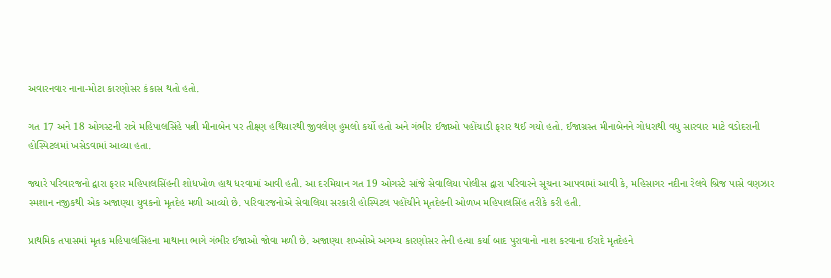અવારનવાર નાના-મોટા કારણોસર કંકાસ થતો હતો.

ગત 17 અને 18 ઓગસ્ટની રાત્રે મહિપાલસિંહે પત્ની મીનાબેન પર તીક્ષ્ણ હથિયારથી જીવલેણ હુમલો કર્યો હતો અને ગંભીર ઈજાઓ પહોંચાડી ફરાર થઈ ગયો હતો. ઈજાગ્રસ્ત મીનાબેનને ગોધરાથી વધુ સારવાર માટે વડોદરાની હોસ્પિટલમાં ખસેડવામાં આવ્યા હતા.

જ્યારે પરિવારજનો દ્વારા ફરાર મહિપાલસિંહની શોધખોળ હાથ ધરવામાં આવી હતી. આ દરમિયાન ગત 19 ઓગસ્ટે સાંજે સેવાલિયા પોલીસ દ્વારા પરિવારને સૂચના આપવામાં આવી કે, મહિસાગર નદીના રેલવે બ્રિજ પાસે વણઝાર સ્મશાન નજીકથી એક અજાણ્યા યુવકનો મૃતદેહ મળી આવ્યો છે. પરિવારજનોએ સેવાલિયા સરકારી હોસ્પિટલ પહોંચીને મૃતદેહની ઓળખ મહિપાલસિંહ તરીકે કરી હતી.

પ્રાથમિક તપાસમાં મૃતક મહિપાલસિંહના માથાના ભાગે ગંભીર ઈજાઓ જોવા મળી છે. અજાણ્યા શખ્સોએ અગમ્ય કારણોસર તેની હત્યા કર્યા બાદ પુરાવાનો નાશ કરવાના ઈરાદે મૃતદેહને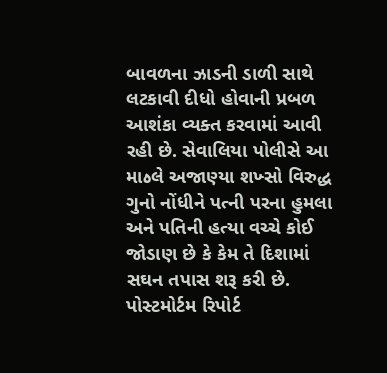બાવળના ઝાડની ડાળી સાથે લટકાવી દીધો હોવાની પ્રબળ આશંકા વ્યક્ત કરવામાં આવી રહી છે. સેવાલિયા પોલીસે આ માەલે અજાણ્યા શખ્સો વિરુદ્ધ ગુનો નોંધીને પત્ની પરના હુમલા અને પતિની હત્યા વચ્ચે કોઈ જોડાણ છે કે કેમ તે દિશામાં સઘન તપાસ શરૂ કરી છે. પોસ્ટમોર્ટમ રિપોર્ટ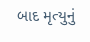બાદ મૃત્યુનું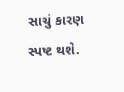સાચું કારણ સ્પષ્ટ થશે.